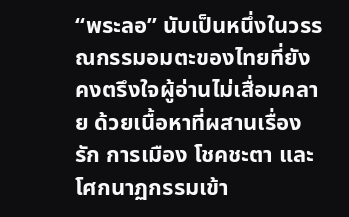“พระลอ” นับเป็นหนึ่งในวรรณกรรมอมตะของไทยที่ยังคงตรึงใจผู้อ่านไม่เสื่อมคลาย ด้วยเนื้อหาที่ผสานเรื่องรัก การเมือง โชคชะตา และโศกนาฏกรรมเข้า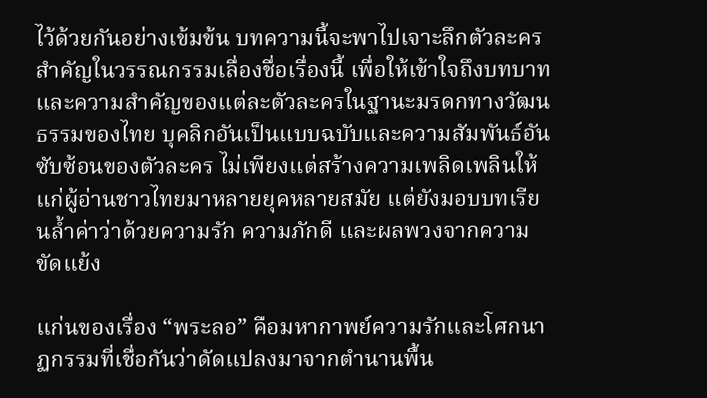ไว้ด้วยกันอย่างเข้มข้น บทความนี้จะพาไปเจาะลึกตัวละครสำคัญในวรรณกรรมเลื่องชื่อเรื่องนี้ เพื่อให้เข้าใจถึงบทบาทและความสำคัญของแต่ละตัวละครในฐานะมรดกทางวัฒนธรรมของไทย บุคลิกอันเป็นแบบฉบับและความสัมพันธ์อันซับซ้อนของตัวละคร ไม่เพียงแต่สร้างความเพลิดเพลินให้แก่ผู้อ่านชาวไทยมาหลายยุคหลายสมัย แต่ยังมอบบทเรียนล้ำค่าว่าด้วยความรัก ความภักดี และผลพวงจากความขัดแย้ง

แก่นของเรื่อง “พระลอ” คือมหากาพย์ความรักและโศกนาฏกรรมที่เชื่อกันว่าดัดแปลงมาจากตำนานพื้น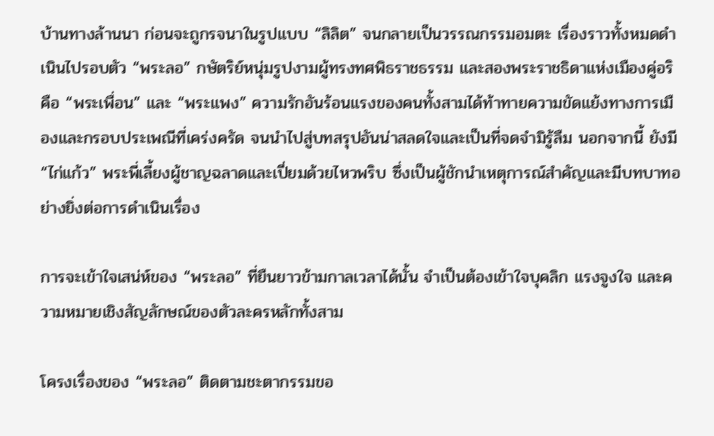บ้านทางล้านนา ก่อนจะถูกรจนาในรูปแบบ “ลิลิต” จนกลายเป็นวรรณกรรมอมตะ เรื่องราวทั้งหมดดำเนินไปรอบตัว “พระลอ” กษัตริย์หนุ่มรูปงามผู้ทรงทศพิธราชธรรม และสองพระราชธิดาแห่งเมืองคู่อริ คือ “พระเพื่อน” และ “พระแพง” ความรักอันร้อนแรงของคนทั้งสามได้ท้าทายความขัดแย้งทางการเมืองและกรอบประเพณีที่เคร่งครัด จนนำไปสู่บทสรุปอันน่าสลดใจและเป็นที่จดจำมิรู้ลืม นอกจากนี้ ยังมี “ไก่แก้ว” พระพี่เลี้ยงผู้ชาญฉลาดและเปี่ยมด้วยไหวพริบ ซึ่งเป็นผู้ชักนำเหตุการณ์สำคัญและมีบทบาทอย่างยิ่งต่อการดำเนินเรื่อง

การจะเข้าใจเสน่ห์ของ “พระลอ” ที่ยืนยาวข้ามกาลเวลาได้นั้น จำเป็นต้องเข้าใจบุคลิก แรงจูงใจ และความหมายเชิงสัญลักษณ์ของตัวละครหลักทั้งสาม

โครงเรื่องของ “พระลอ” ติดตามชะตากรรมขอ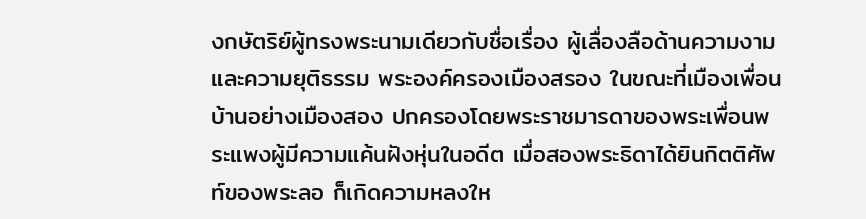งกษัตริย์ผู้ทรงพระนามเดียวกับชื่อเรื่อง ผู้เลื่องลือด้านความงามและความยุติธรรม พระองค์ครองเมืองสรอง ในขณะที่เมืองเพื่อนบ้านอย่างเมืองสอง ปกครองโดยพระราชมารดาของพระเพื่อนพระแพงผู้มีความแค้นฝังหุ่นในอดีต เมื่อสองพระธิดาได้ยินกิตติศัพท์ของพระลอ ก็เกิดความหลงให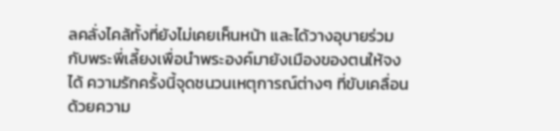ลคลั่งไคล้ทั้งที่ยังไม่เคยเห็นหน้า และได้วางอุบายร่วมกับพระพี่เลี้ยงเพื่อนำพระองค์มายังเมืองของตนให้จงได้ ความรักครั้งนี้จุดชนวนเหตุการณ์ต่างๆ ที่ขับเคลื่อนด้วยความ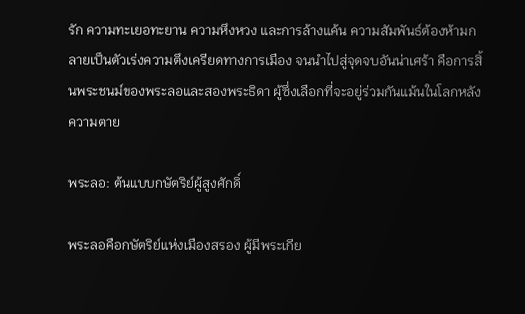รัก ความทะเยอทะยาน ความหึงหวง และการล้างแค้น ความสัมพันธ์ต้องห้ามกลายเป็นตัวเร่งความตึงเครียดทางการเมือง จนนำไปสู่จุดจบอันน่าเศร้า คือการสิ้นพระชนม์ของพระลอและสองพระธิดา ผู้ซึ่งเลือกที่จะอยู่ร่วมกันแม้นในโลกหลังความตาย

พระลอ: ต้นแบบกษัตริย์ผู้สูงศักดิ์

พระลอคือกษัตริย์แห่งเมืองสรอง ผู้มีพระเกีย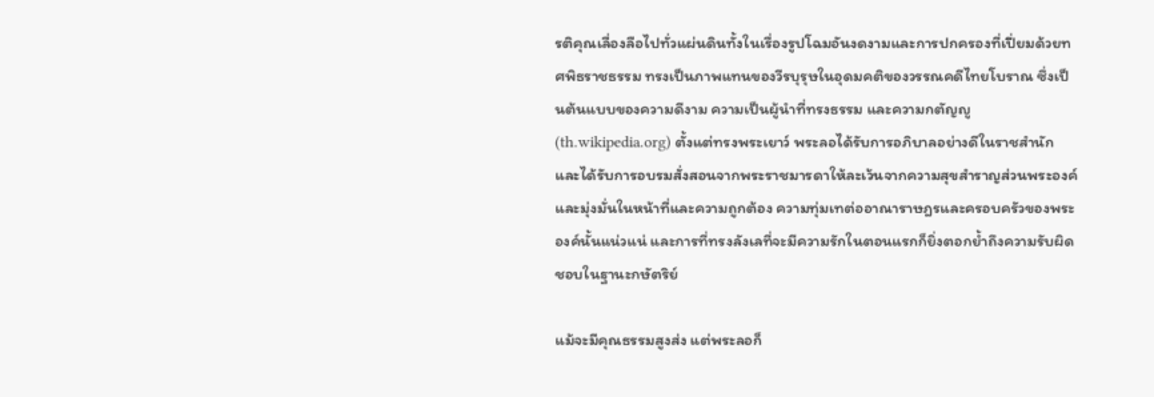รติคุณเลื่องลือไปทั่วแผ่นดินทั้งในเรื่องรูปโฉมอันงดงามและการปกครองที่เปี่ยมด้วยทศพิธราชธรรม ทรงเป็นภาพแทนของวีรบุรุษในอุดมคติของวรรณคดีไทยโบราณ ซึ่งเป็นต้นแบบของความดีงาม ความเป็นผู้นำที่ทรงธรรม และความกตัญญู (th.wikipedia.org) ตั้งแต่ทรงพระเยาว์ พระลอได้รับการอภิบาลอย่างดีในราชสำนักและได้รับการอบรมสั่งสอนจากพระราชมารดาให้ละเว้นจากความสุขสำราญส่วนพระองค์ และมุ่งมั่นในหน้าที่และความถูกต้อง ความทุ่มเทต่ออาณาราษฎรและครอบครัวของพระองค์นั้นแน่วแน่ และการที่ทรงลังเลที่จะมีความรักในตอนแรกก็ยิ่งตอกย้ำถึงความรับผิดชอบในฐานะกษัตริย์

แม้จะมีคุณธรรมสูงส่ง แต่พระลอก็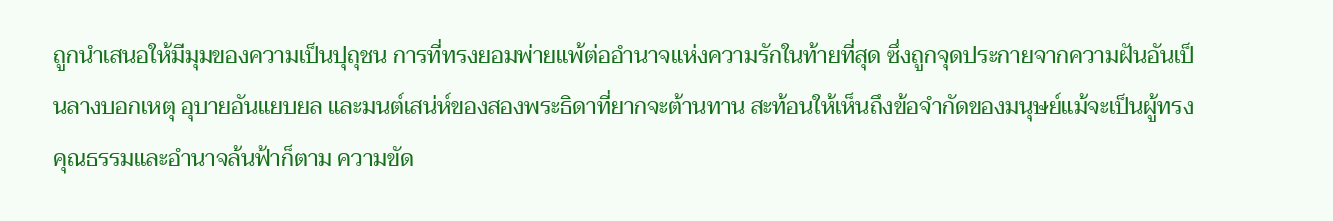ถูกนำเสนอให้มีมุมของความเป็นปุถุชน การที่ทรงยอมพ่ายแพ้ต่ออำนาจแห่งความรักในท้ายที่สุด ซึ่งถูกจุดประกายจากความฝันอันเป็นลางบอกเหตุ อุบายอันแยบยล และมนต์เสน่ห์ของสองพระธิดาที่ยากจะต้านทาน สะท้อนให้เห็นถึงข้อจำกัดของมนุษย์แม้จะเป็นผู้ทรงคุณธรรมและอำนาจล้นฟ้าก็ตาม ความขัด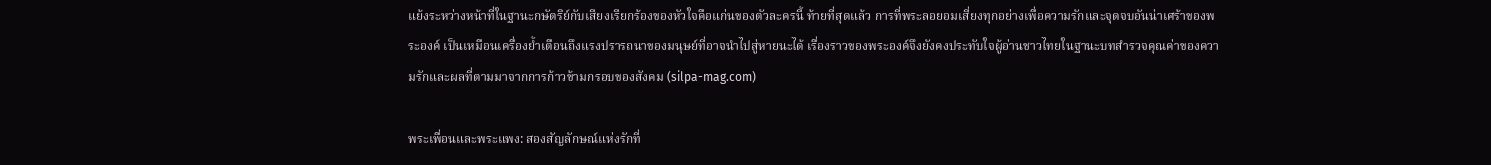แย้งระหว่างหน้าที่ในฐานะกษัตริย์กับเสียงเรียกร้องของหัวใจคือแก่นของตัวละครนี้ ท้ายที่สุดแล้ว การที่พระลอยอมเสี่ยงทุกอย่างเพื่อความรักและจุดจบอันน่าเศร้าของพระองค์ เป็นเหมือนเครื่องย้ำเตือนถึงแรงปรารถนาของมนุษย์ที่อาจนำไปสู่หายนะได้ เรื่องราวของพระองค์จึงยังคงประทับใจผู้อ่านชาวไทยในฐานะบทสำรวจคุณค่าของความรักและผลที่ตามมาจากการก้าวข้ามกรอบของสังคม (silpa-mag.com)

พระเพื่อนและพระแพง: สองสัญลักษณ์แห่งรักที่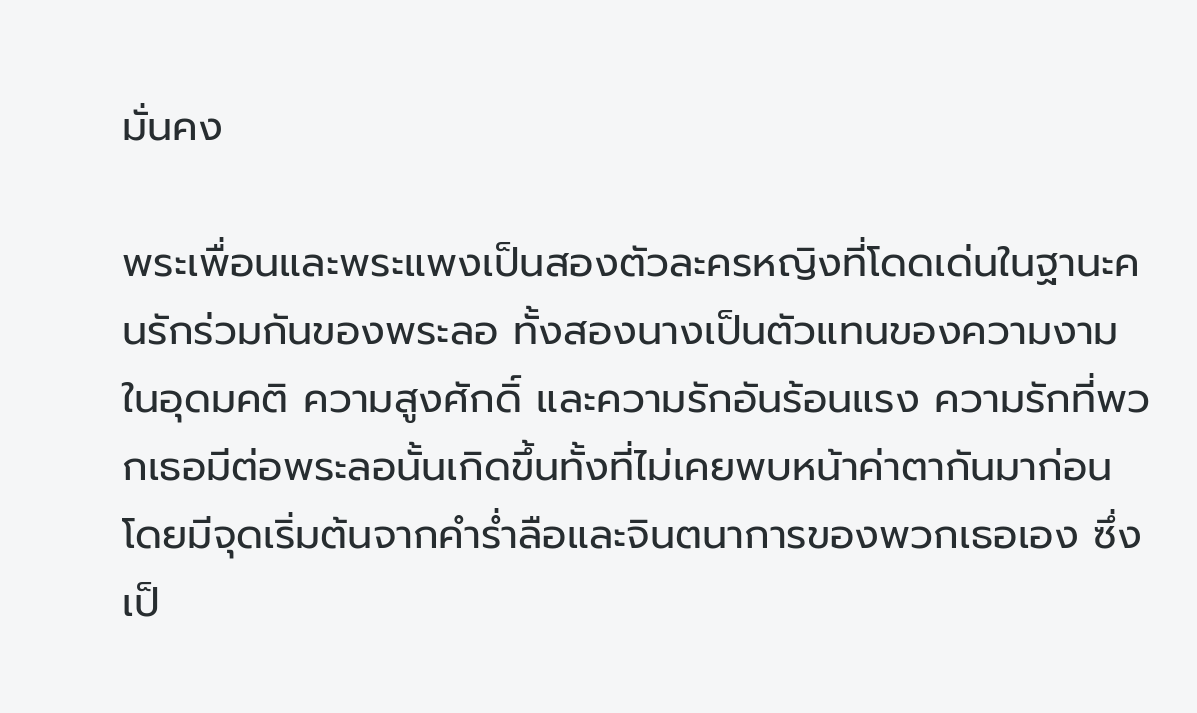มั่นคง

พระเพื่อนและพระแพงเป็นสองตัวละครหญิงที่โดดเด่นในฐานะคนรักร่วมกันของพระลอ ทั้งสองนางเป็นตัวแทนของความงามในอุดมคติ ความสูงศักดิ์ และความรักอันร้อนแรง ความรักที่พวกเธอมีต่อพระลอนั้นเกิดขึ้นทั้งที่ไม่เคยพบหน้าค่าตากันมาก่อน โดยมีจุดเริ่มต้นจากคำร่ำลือและจินตนาการของพวกเธอเอง ซึ่งเป็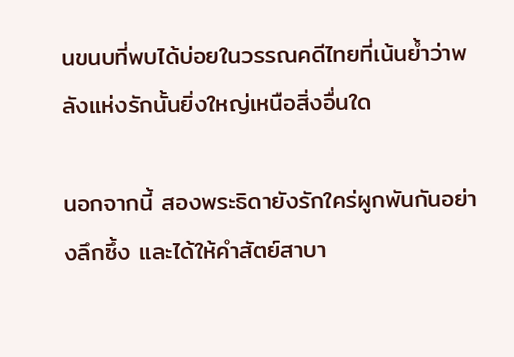นขนบที่พบได้บ่อยในวรรณคดีไทยที่เน้นย้ำว่าพลังแห่งรักนั้นยิ่งใหญ่เหนือสิ่งอื่นใด

นอกจากนี้ สองพระธิดายังรักใคร่ผูกพันกันอย่างลึกซึ้ง และได้ให้คำสัตย์สาบา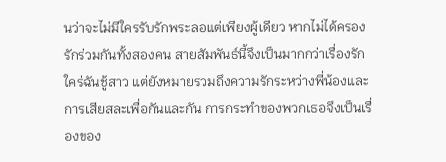นว่าจะไม่มีใครรับรักพระลอแต่เพียงผู้เดียว หากไม่ได้ครองรักร่วมกันทั้งสองคน สายสัมพันธ์นี้จึงเป็นมากกว่าเรื่องรักใคร่ฉันชู้สาว แต่ยังหมายรวมถึงความรักระหว่างพี่น้องและการเสียสละเพื่อกันและกัน การกระทำของพวกเธอจึงเป็นเรื่องของ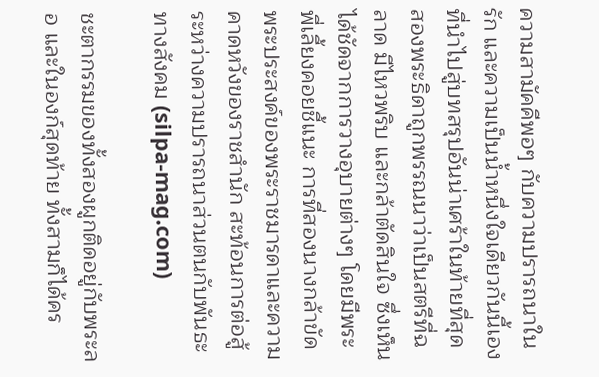ความสามัคคีพอๆ กับความปรารถนาในรัก และความเป็นน้ำหนึ่งใจเดียวกันนี้เองที่นำไปสู่บทสรุปอันน่าเศร้าในท้ายที่สุด สองพระธิดาถูกพรรณนาว่าเป็นสตรีที่ฉลาด มีไหวพริบ และกล้าตัดสินใจ ซึ่งเห็นได้ชัดจากการวางอุบายต่างๆ โดยมีพระพี่เลี้ยงคอยชี้แนะ การที่สองนางกล้าขัดพระประสงค์ของพระราชมารดาและความคาดหวังของราชสำนัก สะท้อนการต่อสู้ระหว่างความปรารถนาส่วนตนกับพันธะทางสังคม (silpa-mag.com)

ชะตากรรมของทั้งสองผูกติดอยู่กับพระลอ และในองก์สุดท้าย ทั้งสามก็ได้คร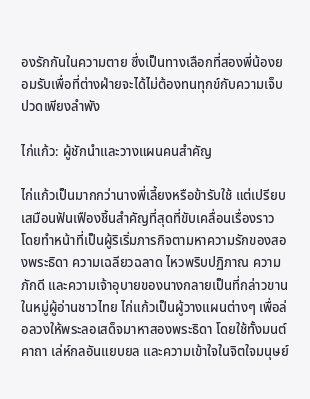องรักกันในความตาย ซึ่งเป็นทางเลือกที่สองพี่น้องยอมรับเพื่อที่ต่างฝ่ายจะได้ไม่ต้องทนทุกข์กับความเจ็บปวดเพียงลำพัง

ไก่แก้ว: ผู้ชักนำและวางแผนคนสำคัญ

ไก่แก้วเป็นมากกว่านางพี่เลี้ยงหรือข้ารับใช้ แต่เปรียบเสมือนฟันเฟืองชิ้นสำคัญที่สุดที่ขับเคลื่อนเรื่องราว โดยทำหน้าที่เป็นผู้ริเริ่มภารกิจตามหาความรักของสองพระธิดา ความเฉลียวฉลาด ไหวพริบปฏิภาณ ความภักดี และความเจ้าอุบายของนางกลายเป็นที่กล่าวขานในหมู่ผู้อ่านชาวไทย ไก่แก้วเป็นผู้วางแผนต่างๆ เพื่อล่อลวงให้พระลอเสด็จมาหาสองพระธิดา โดยใช้ทั้งมนต์คาถา เล่ห์กลอันแยบยล และความเข้าใจในจิตใจมนุษย์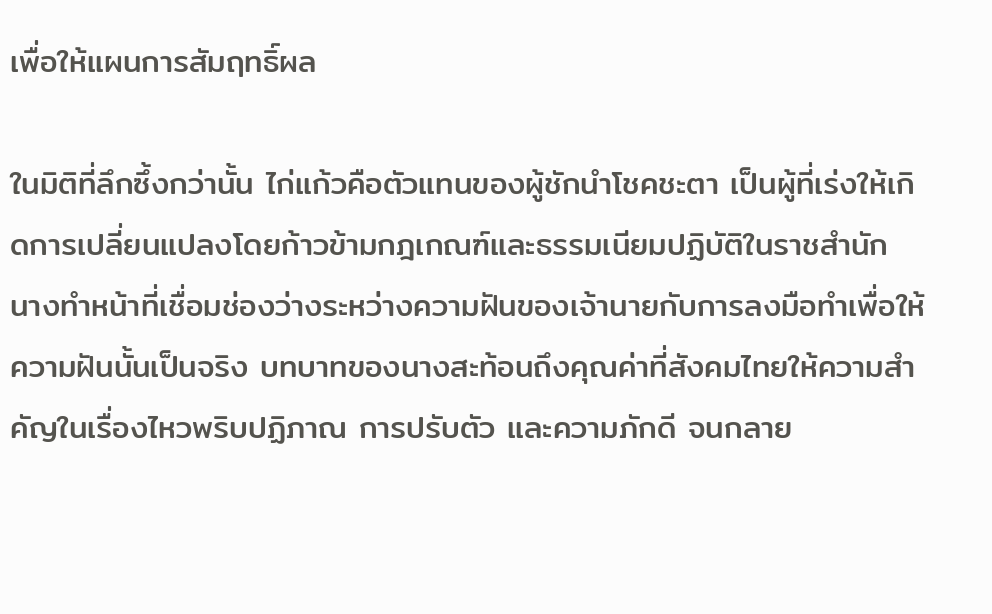เพื่อให้แผนการสัมฤทธิ์ผล

ในมิติที่ลึกซึ้งกว่านั้น ไก่แก้วคือตัวแทนของผู้ชักนำโชคชะตา เป็นผู้ที่เร่งให้เกิดการเปลี่ยนแปลงโดยก้าวข้ามกฎเกณฑ์และธรรมเนียมปฏิบัติในราชสำนัก นางทำหน้าที่เชื่อมช่องว่างระหว่างความฝันของเจ้านายกับการลงมือทำเพื่อให้ความฝันนั้นเป็นจริง บทบาทของนางสะท้อนถึงคุณค่าที่สังคมไทยให้ความสำคัญในเรื่องไหวพริบปฏิภาณ การปรับตัว และความภักดี จนกลาย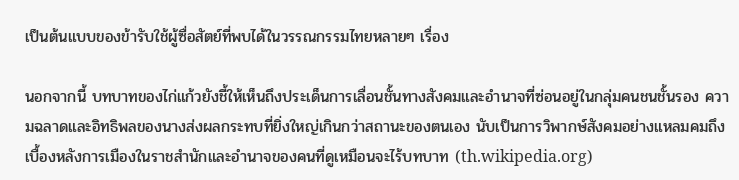เป็นต้นแบบของข้ารับใช้ผู้ซื่อสัตย์ที่พบได้ในวรรณกรรมไทยหลายๆ เรื่อง

นอกจากนี้ บทบาทของไก่แก้วยังชี้ให้เห็นถึงประเด็นการเลื่อนชั้นทางสังคมและอำนาจที่ซ่อนอยู่ในกลุ่มคนชนชั้นรอง ความฉลาดและอิทธิพลของนางส่งผลกระทบที่ยิ่งใหญ่เกินกว่าสถานะของตนเอง นับเป็นการวิพากษ์สังคมอย่างแหลมคมถึงเบื้องหลังการเมืองในราชสำนักและอำนาจของคนที่ดูเหมือนจะไร้บทบาท (th.wikipedia.org)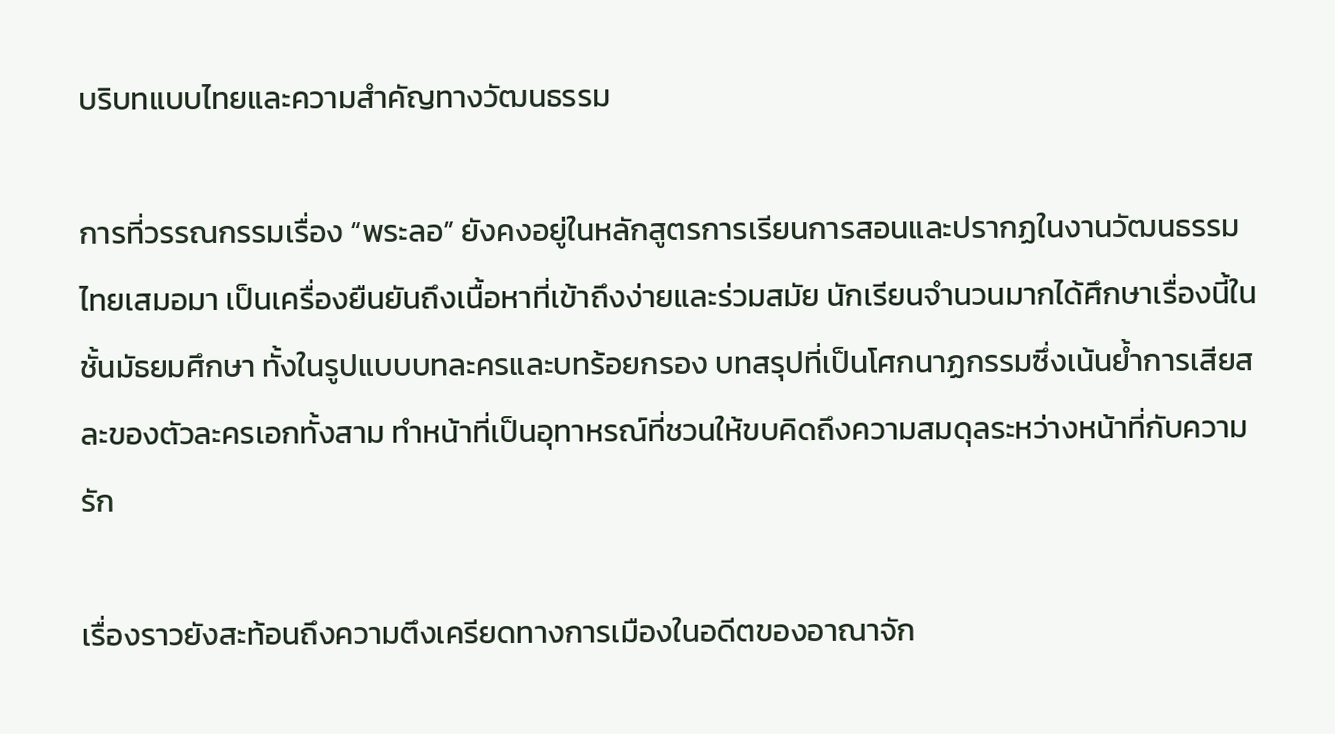บริบทแบบไทยและความสำคัญทางวัฒนธรรม

การที่วรรณกรรมเรื่อง “พระลอ” ยังคงอยู่ในหลักสูตรการเรียนการสอนและปรากฏในงานวัฒนธรรมไทยเสมอมา เป็นเครื่องยืนยันถึงเนื้อหาที่เข้าถึงง่ายและร่วมสมัย นักเรียนจำนวนมากได้ศึกษาเรื่องนี้ในชั้นมัธยมศึกษา ทั้งในรูปแบบบทละครและบทร้อยกรอง บทสรุปที่เป็นโศกนาฏกรรมซึ่งเน้นย้ำการเสียสละของตัวละครเอกทั้งสาม ทำหน้าที่เป็นอุทาหรณ์ที่ชวนให้ขบคิดถึงความสมดุลระหว่างหน้าที่กับความรัก

เรื่องราวยังสะท้อนถึงความตึงเครียดทางการเมืองในอดีตของอาณาจัก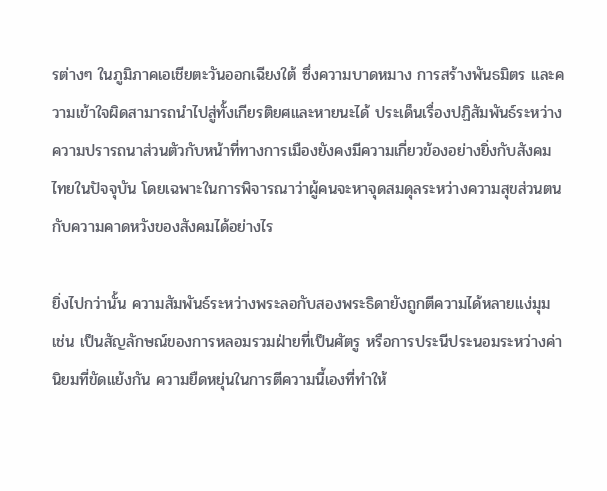รต่างๆ ในภูมิภาคเอเชียตะวันออกเฉียงใต้ ซึ่งความบาดหมาง การสร้างพันธมิตร และความเข้าใจผิดสามารถนำไปสู่ทั้งเกียรติยศและหายนะได้ ประเด็นเรื่องปฏิสัมพันธ์ระหว่างความปรารถนาส่วนตัวกับหน้าที่ทางการเมืองยังคงมีความเกี่ยวข้องอย่างยิ่งกับสังคมไทยในปัจจุบัน โดยเฉพาะในการพิจารณาว่าผู้คนจะหาจุดสมดุลระหว่างความสุขส่วนตนกับความคาดหวังของสังคมได้อย่างไร

ยิ่งไปกว่านั้น ความสัมพันธ์ระหว่างพระลอกับสองพระธิดายังถูกตีความได้หลายแง่มุม เช่น เป็นสัญลักษณ์ของการหลอมรวมฝ่ายที่เป็นศัตรู หรือการประนีประนอมระหว่างค่านิยมที่ขัดแย้งกัน ความยืดหยุ่นในการตีความนี้เองที่ทำให้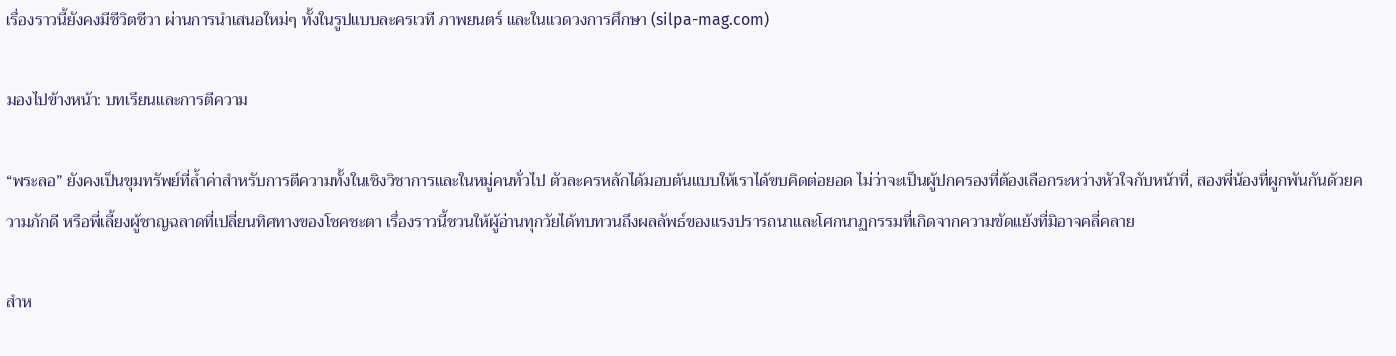เรื่องราวนี้ยังคงมีชีวิตชีวา ผ่านการนำเสนอใหม่ๆ ทั้งในรูปแบบละครเวที ภาพยนตร์ และในแวดวงการศึกษา (silpa-mag.com)

มองไปข้างหน้า: บทเรียนและการตีความ

“พระลอ” ยังคงเป็นขุมทรัพย์ที่ล้ำค่าสำหรับการตีความทั้งในเชิงวิชาการและในหมู่คนทั่วไป ตัวละครหลักได้มอบต้นแบบให้เราได้ขบคิดต่อยอด ไม่ว่าจะเป็นผู้ปกครองที่ต้องเลือกระหว่างหัวใจกับหน้าที่, สองพี่น้องที่ผูกพันกันด้วยความภักดี หรือพี่เลี้ยงผู้ชาญฉลาดที่เปลี่ยนทิศทางของโชคชะตา เรื่องราวนี้ชวนให้ผู้อ่านทุกวัยได้ทบทวนถึงผลลัพธ์ของแรงปรารถนาและโศกนาฏกรรมที่เกิดจากความขัดแย้งที่มิอาจคลี่คลาย

สำห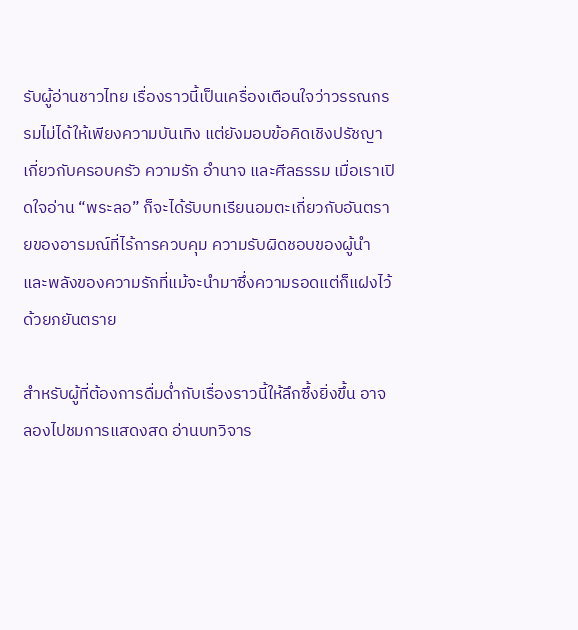รับผู้อ่านชาวไทย เรื่องราวนี้เป็นเครื่องเตือนใจว่าวรรณกรรมไม่ได้ให้เพียงความบันเทิง แต่ยังมอบข้อคิดเชิงปรัชญาเกี่ยวกับครอบครัว ความรัก อำนาจ และศีลธรรม เมื่อเราเปิดใจอ่าน “พระลอ” ก็จะได้รับบทเรียนอมตะเกี่ยวกับอันตรายของอารมณ์ที่ไร้การควบคุม ความรับผิดชอบของผู้นำ และพลังของความรักที่แม้จะนำมาซึ่งความรอดแต่ก็แฝงไว้ด้วยภยันตราย

สำหรับผู้ที่ต้องการดื่มด่ำกับเรื่องราวนี้ให้ลึกซึ้งยิ่งขึ้น อาจลองไปชมการแสดงสด อ่านบทวิจาร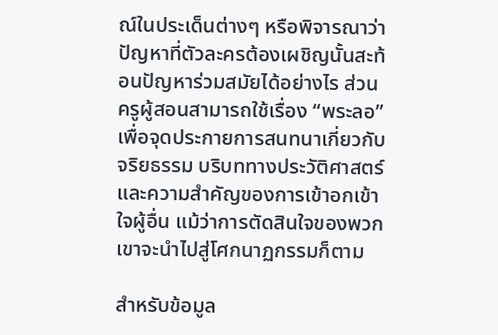ณ์ในประเด็นต่างๆ หรือพิจารณาว่าปัญหาที่ตัวละครต้องเผชิญนั้นสะท้อนปัญหาร่วมสมัยได้อย่างไร ส่วนครูผู้สอนสามารถใช้เรื่อง “พระลอ” เพื่อจุดประกายการสนทนาเกี่ยวกับจริยธรรม บริบททางประวัติศาสตร์ และความสำคัญของการเข้าอกเข้าใจผู้อื่น แม้ว่าการตัดสินใจของพวกเขาจะนำไปสู่โศกนาฏกรรมก็ตาม

สำหรับข้อมูล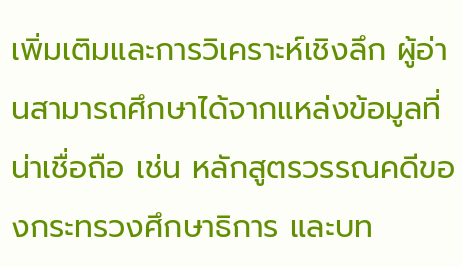เพิ่มเติมและการวิเคราะห์เชิงลึก ผู้อ่านสามารถศึกษาได้จากแหล่งข้อมูลที่น่าเชื่อถือ เช่น หลักสูตรวรรณคดีของกระทรวงศึกษาธิการ และบท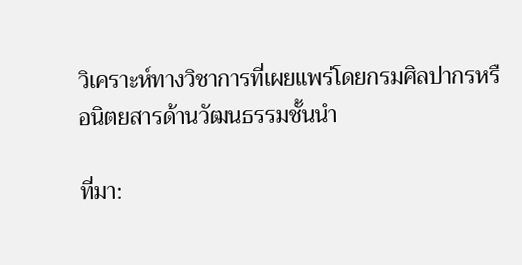วิเคราะห์ทางวิชาการที่เผยแพร่โดยกรมศิลปากรหรือนิตยสารด้านวัฒนธรรมชั้นนำ

ที่มา: